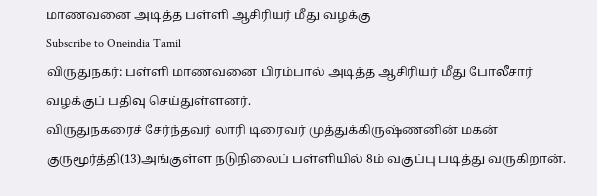மாணவனை அடித்த பள்ளி ஆசிரியர் மீது வழக்கு
Subscribe to Oneindia Tamil
விருதுநகர்: பள்ளி மாணவனை பிரம்பால் அடித்த ஆசிரியர் மீது போலீசார் வழக்குப் பதிவு செய்துள்ளனர்.
விருதுநகரைச் சேர்ந்தவர் லாரி டிரைவர் முத்துக்கிருஷ்ணனின் மகன் குருமூர்த்தி(13)அங்குள்ள நடுநிலைப் பள்ளியில் 8ம் வகுப்பு படித்து வருகிறான்.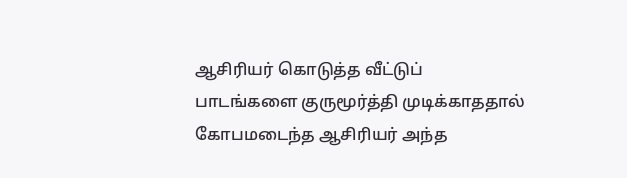ஆசிரியர் கொடுத்த வீட்டுப் பாடங்களை குருமூர்த்தி முடிக்காததால் கோபமடைந்த ஆசிரியர் அந்த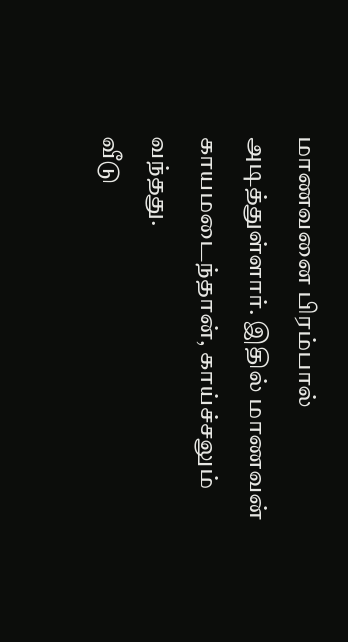மாணவனை பிரம்பால் அடித்துள்ளார். இதில் மாணவன் காயமடைந்தான், காய்ச்சலும் வந்தது.
வீடு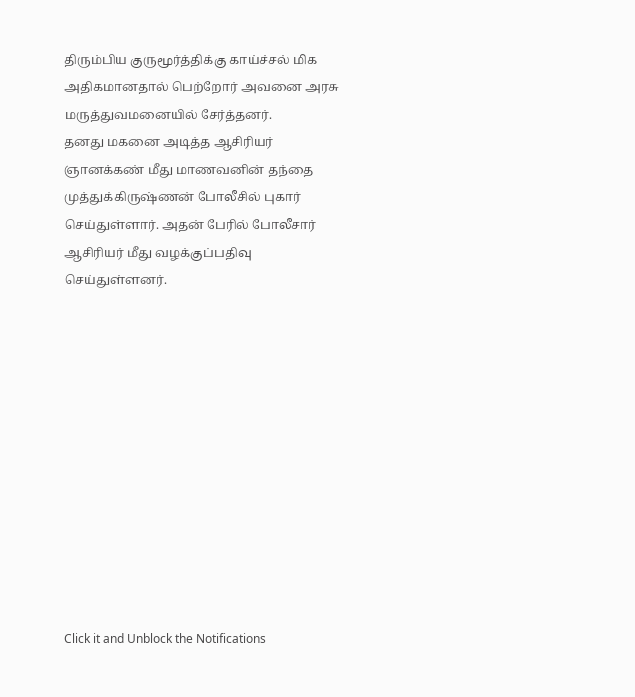திரும்பிய குருமூர்த்திக்கு காய்ச்சல் மிக அதிகமானதால் பெற்றோர் அவனை அரசு மருத்துவமனையில் சேர்த்தனர்.
தனது மகனை அடித்த ஆசிரியர் ஞானக்கண் மீது மாணவனின் தந்தை முத்துக்கிருஷ்ணன் போலீசில் புகார் செய்துள்ளார். அதன் பேரில் போலீசார் ஆசிரியர் மீது வழக்குப்பதிவு செய்துள்ளனர்.












Click it and Unblock the Notifications